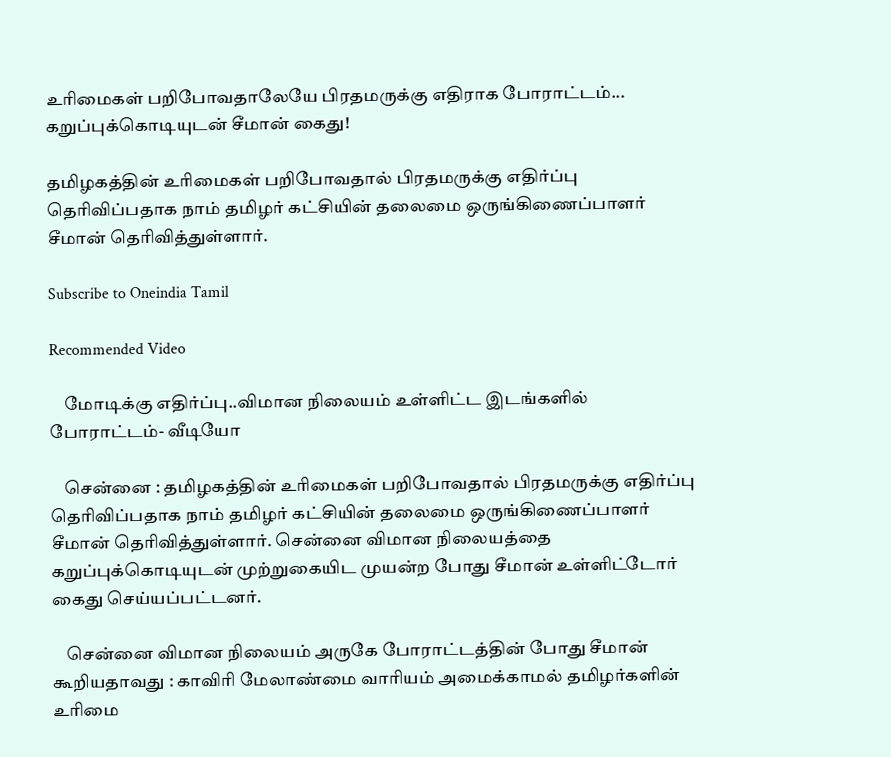உரிமைகள் பறிபோவதாலேயே பிரதமருக்கு எதிராக போராட்டம்... கறுப்புக்கொடியுடன் சீமான் கைது!

தமிழகத்தின் உரிமைகள் பறிபோவதால் பிரதமருக்கு எதிர்ப்பு தெரிவிப்பதாக நாம் தமிழர் கட்சியின் தலைமை ஒருங்கிணைப்பாளர் சீமான் தெரிவித்துள்ளார்.

Subscribe to Oneindia Tamil

Recommended Video

    மோடிக்கு எதிர்ப்பு..விமான நிலையம் உள்ளிட்ட இடங்களில் போராட்டம்- வீடியோ

    சென்னை : தமிழகத்தின் உரிமைகள் பறிபோவதால் பிரதமருக்கு எதிர்ப்பு தெரிவிப்பதாக நாம் தமிழர் கட்சியின் தலைமை ஒருங்கிணைப்பாளர் சீமான் தெரிவித்துள்ளார். சென்னை விமான நிலையத்தை கறுப்புக்கொடியுடன் முற்றுகையிட முயன்ற போது சீமான் உள்ளிட்டோர் கைது செய்யப்பட்டனர்.

    சென்னை விமான நிலையம் அருகே போராட்டத்தின் போது சீமான் கூறியதாவது : காவிரி மேலாண்மை வாரியம் அமைக்காமல் தமிழர்களின் உரிமை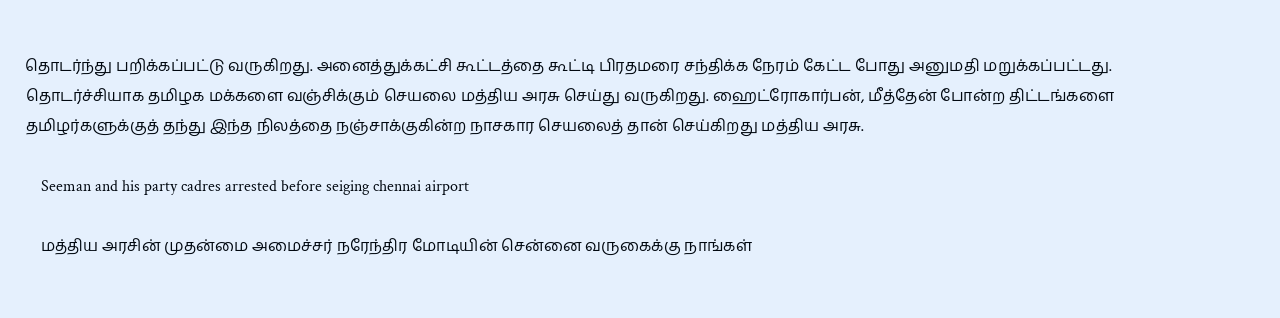தொடர்ந்து பறிக்கப்பட்டு வருகிறது. அனைத்துக்கட்சி கூட்டத்தை கூட்டி பிரதமரை சந்திக்க நேரம் கேட்ட போது அனுமதி மறுக்கப்பட்டது. தொடர்ச்சியாக தமிழக மக்களை வஞ்சிக்கும் செயலை மத்திய அரசு செய்து வருகிறது. ஹைட்ரோகார்பன், மீத்தேன் போன்ற திட்டங்களை தமிழர்களுக்குத் தந்து இந்த நிலத்தை நஞ்சாக்குகின்ற நாசகார செயலைத் தான் செய்கிறது மத்திய அரசு.

    Seeman and his party cadres arrested before seiging chennai airport

    மத்திய அரசின் முதன்மை அமைச்சர் நரேந்திர மோடியின் சென்னை வருகைக்கு நாங்கள்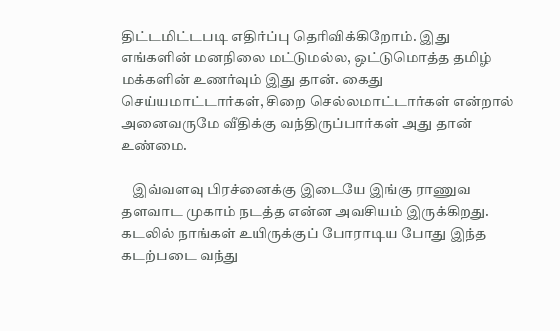திட்டமிட்டபடி எதிர்ப்பு தெரிவிக்கிறோம். இது எங்களின் மனநிலை மட்டுமல்ல, ஒட்டுமொத்த தமிழ் மக்களின் உணர்வும் இது தான். கைது செய்யமாட்டார்கள், சிறை செல்லமாட்டார்கள் என்றால் அனைவருமே வீதிக்கு வந்திருப்பார்கள் அது தான் உண்மை.

    இவ்வளவு பிரச்னைக்கு இடையே இங்கு ராணுவ தளவாட முகாம் நடத்த என்ன அவசியம் இருக்கிறது. கடலில் நாங்கள் உயிருக்குப் போராடிய போது இந்த கடற்படை வந்து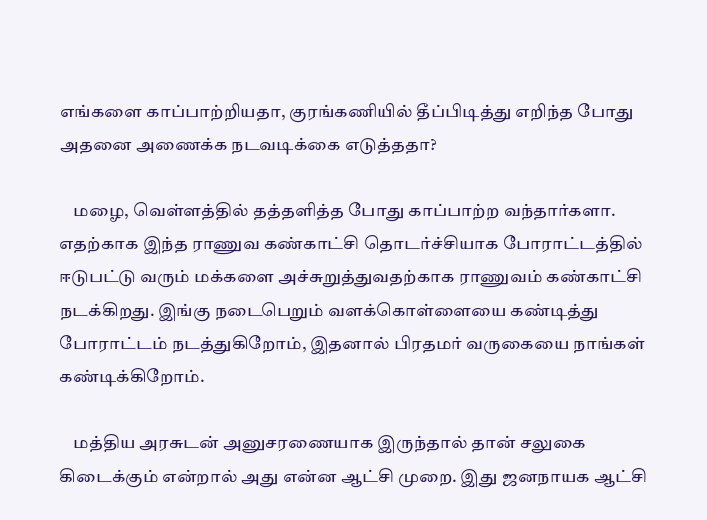எங்களை காப்பாற்றியதா, குரங்கணியில் தீப்பிடித்து எறிந்த போது அதனை அணைக்க நடவடிக்கை எடுத்ததா?

    மழை, வெள்ளத்தில் தத்தளித்த போது காப்பாற்ற வந்தார்களா. எதற்காக இந்த ராணுவ கண்காட்சி தொடர்ச்சியாக போராட்டத்தில் ஈடுபட்டு வரும் மக்களை அச்சுறுத்துவதற்காக ராணுவம் கண்காட்சி நடக்கிறது. இங்கு நடைபெறும் வளக்கொள்ளையை கண்டித்து போராட்டம் நடத்துகிறோம், இதனால் பிரதமர் வருகையை நாங்கள் கண்டிக்கிறோம்.

    மத்திய அரசுடன் அனுசரணையாக இருந்தால் தான் சலுகை கிடைக்கும் என்றால் அது என்ன ஆட்சி முறை. இது ஜனநாயக ஆட்சி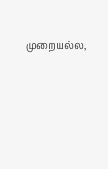முறையல்ல,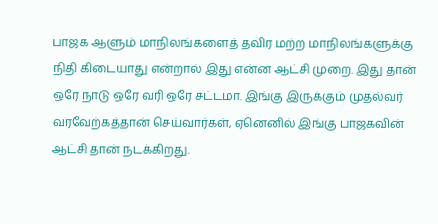பாஜக ஆளும் மாநிலங்களைத் தவிர மற்ற மாநிலங்களுக்கு நிதி கிடையாது என்றால் இது என்ன ஆட்சி முறை. இது தான் ஒரே நாடு ஒரே வரி ஒரே சட்டமா. இங்கு இருக்கும் முதல்வர் வரவேற்கத்தான் செய்வார்கள், ஏனெனில் இங்கு பாஜகவின் ஆட்சி தான் நடக்கிறது.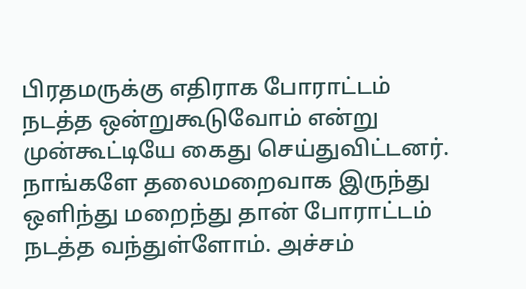பிரதமருக்கு எதிராக போராட்டம் நடத்த ஒன்றுகூடுவோம் என்று முன்கூட்டியே கைது செய்துவிட்டனர். நாங்களே தலைமறைவாக இருந்து ஒளிந்து மறைந்து தான் போராட்டம் நடத்த வந்துள்ளோம். அச்சம்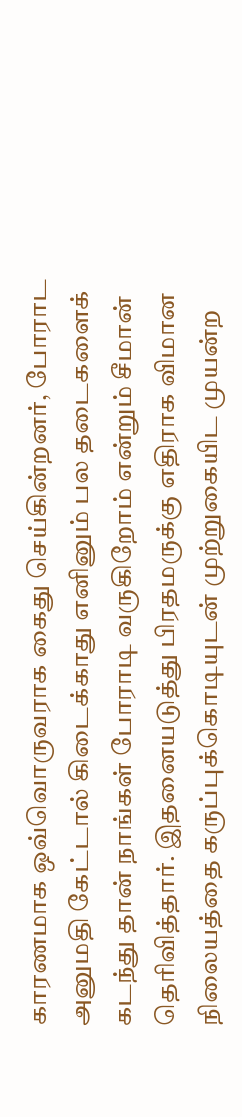காரணமாக ஒவ்வொருவராக கைது செய்கின்றனர், போராட அனுமதி கேட்டால் கிடைக்காது எனினும் பல தடைகளைக் கடந்து தான் நாங்கள் போராடி வருகிறோம் என்றும் சீமான் தெரிவித்தார். இதனையடுத்து பிரதமருக்கு எதிராக விமான நிலையத்தை கருப்புக்கொடியுடன் முற்றுகையிட முயன்ற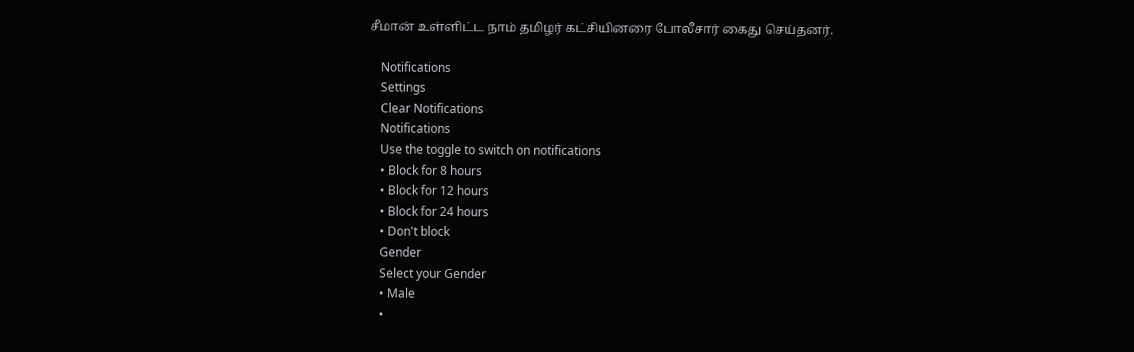சீமான் உள்ளிட்ட நாம் தமிழர் கட்சியினரை போலீசார் கைது செய்தனர்.

    Notifications
    Settings
    Clear Notifications
    Notifications
    Use the toggle to switch on notifications
    • Block for 8 hours
    • Block for 12 hours
    • Block for 24 hours
    • Don't block
    Gender
    Select your Gender
    • Male
    •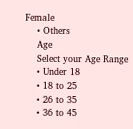Female
    • Others
    Age
    Select your Age Range
    • Under 18
    • 18 to 25
    • 26 to 35
    • 36 to 45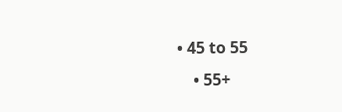• 45 to 55
    • 55+